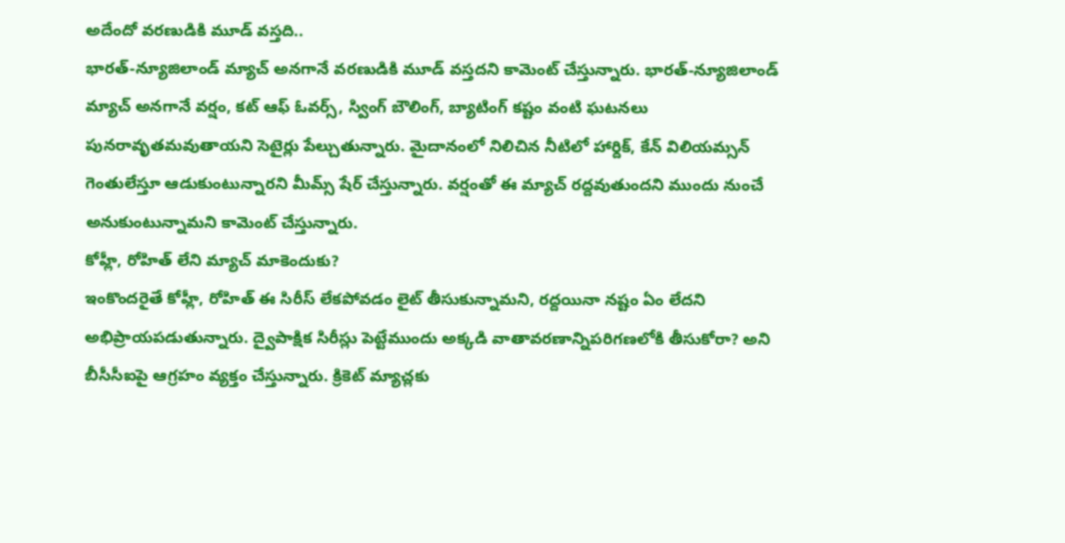అదేందో వరణుడికి మూడ్ వస్తది..
భారత్-న్యూజిలాండ్ మ్యాచ్ అనగానే వరణుడికి మూడ్ వస్తదని కామెంట్ చేస్తున్నారు. భారత్-న్యూజిలాండ్ మ్యాచ్ అనగానే వర్షం, కట్ ఆఫ్ ఓవర్స్, స్వింగ్ బౌలింగ్, బ్యాటింగ్ కష్టం వంటి ఘటనలు పునరావృతమవుతాయని సెటైర్లు పేల్చుతున్నారు. మైదానంలో నిలిచిన నీటిలో హార్దిక్, కేన్ విలియమ్సన్ గెంతులేస్తూ ఆడుకుంటున్నారని మీమ్స్ షేర్ చేస్తున్నారు. వర్షంతో ఈ మ్యాచ్ రద్దవుతుందని ముందు నుంచే అనుకుంటున్నామని కామెంట్ చేస్తున్నారు.
కోహ్లీ, రోహిత్ లేని మ్యాచ్ మాకెందుకు?
ఇంకొందరైతే కోహ్లీ, రోహిత్ ఈ సిరీస్ లేకపోవడం లైట్ తీసుకున్నామని, రద్దయినా నష్టం ఏం లేదని అభిప్రాయపడుతున్నారు. ద్వైపాక్షిక సిరీస్లు పెట్టేముందు అక్కడి వాతావరణాన్నిపరిగణలోకి తీసుకోరా? అని బీసీసీఐపై ఆగ్రహం వ్యక్తం చేస్తున్నారు. క్రికెట్ మ్యాచ్లకు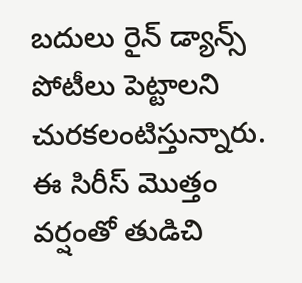బదులు రైన్ డ్యాన్స్ పోటీలు పెట్టాలని చురకలంటిస్తున్నారు. ఈ సిరీస్ మొత్తం వర్షంతో తుడిచి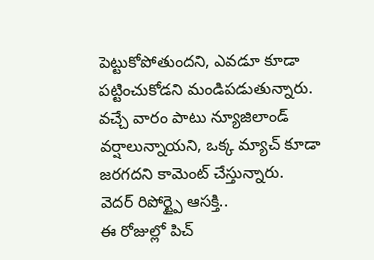పెట్టుకోపోతుందని, ఎవడూ కూడా పట్టించుకోడని మండిపడుతున్నారు. వచ్చే వారం పాటు న్యూజిలాండ్ వర్షాలున్నాయని, ఒక్క మ్యాచ్ కూడా జరగదని కామెంట్ చేస్తున్నారు.
వెదర్ రిపోర్ట్పై ఆసక్తి..
ఈ రోజుల్లో పిచ్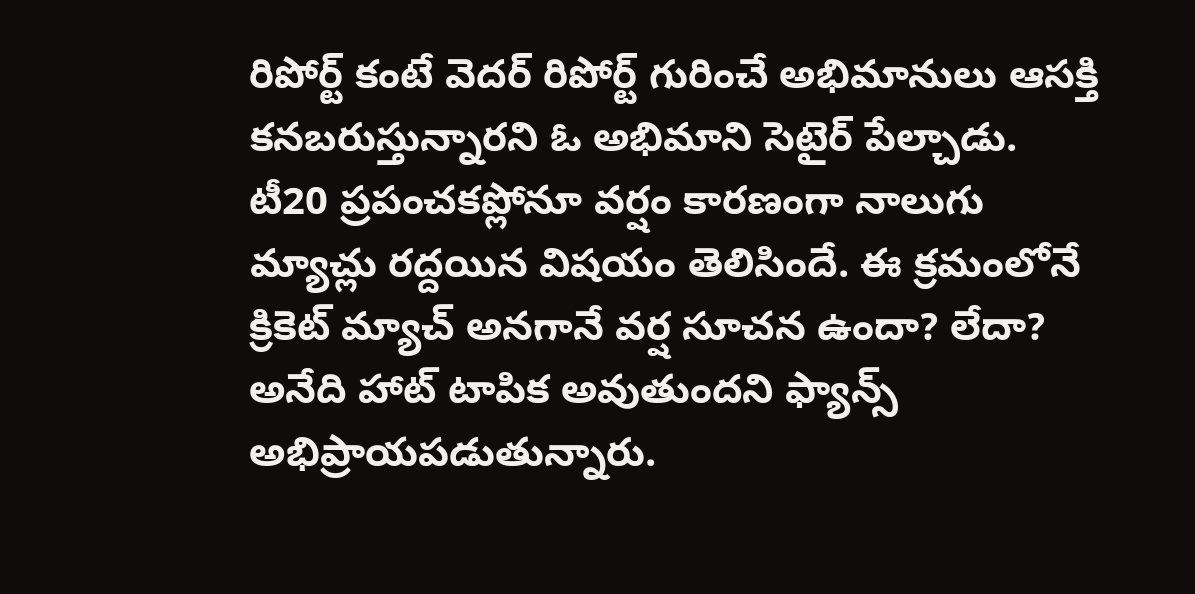రిపోర్ట్ కంటే వెదర్ రిపోర్ట్ గురించే అభిమానులు ఆసక్తి కనబరుస్తున్నారని ఓ అభిమాని సెటైర్ పేల్చాడు. టీ20 ప్రపంచకప్లోనూ వర్షం కారణంగా నాలుగు మ్యాచ్లు రద్దయిన విషయం తెలిసిందే. ఈ క్రమంలోనే క్రికెట్ మ్యాచ్ అనగానే వర్ష సూచన ఉందా? లేదా? అనేది హాట్ టాపిక అవుతుందని ఫ్యాన్స్ అభిప్రాయపడుతున్నారు.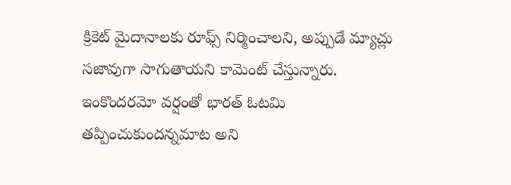క్రికెట్ మైదానాలకు రూఫ్స్ నిర్మించాలని, అప్పుడే మ్యాచ్లు సజావుగా సాగుతాయని కామెంట్ చేస్తున్నారు. ఇంకొందరమో వర్షంతో భారత్ ఓటమి తప్పించుకుందన్నమాట అని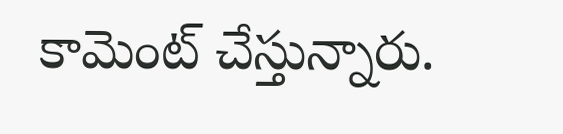కామెంట్ చేస్తున్నారు.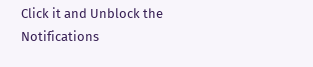Click it and Unblock the Notifications